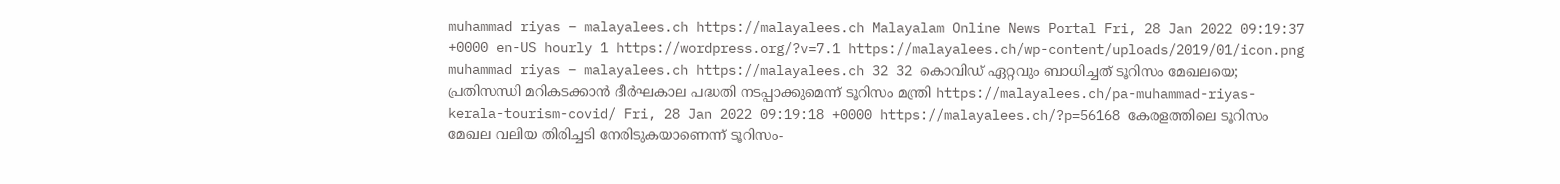muhammad riyas – malayalees.ch https://malayalees.ch Malayalam Online News Portal Fri, 28 Jan 2022 09:19:37 +0000 en-US hourly 1 https://wordpress.org/?v=7.1 https://malayalees.ch/wp-content/uploads/2019/01/icon.png muhammad riyas – malayalees.ch https://malayalees.ch 32 32 കൊവിഡ് ഏറ്റവും ബാധിച്ചത് ടൂറിസം മേഖലയെ; പ്രതിസന്ധി മറികടക്കാന്‍ ദീര്‍ഘകാല പദ്ധതി നടപ്പാക്കുമെന്ന് ടൂറിസം മന്ത്രി https://malayalees.ch/pa-muhammad-riyas-kerala-tourism-covid/ Fri, 28 Jan 2022 09:19:18 +0000 https://malayalees.ch/?p=56168 കേരളത്തിലെ ടൂറിസം മേഖല വലിയ തിരിച്ചടി നേരിടുകയാണെന്ന് ടൂറിസം-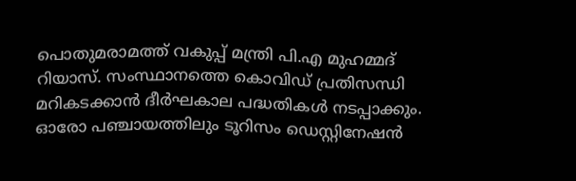പൊതുമരാമത്ത് വകുപ്പ് മന്ത്രി പി.എ മുഹമ്മദ് റിയാസ്. സംസ്ഥാനത്തെ കൊവിഡ് പ്രതിസന്ധി മറികടക്കാന്‍ ദീര്‍ഘകാല പദ്ധതികള്‍ നടപ്പാക്കും. ഓരോ പഞ്ചായത്തിലും ടൂറിസം ഡെസ്റ്റിനേഷന്‍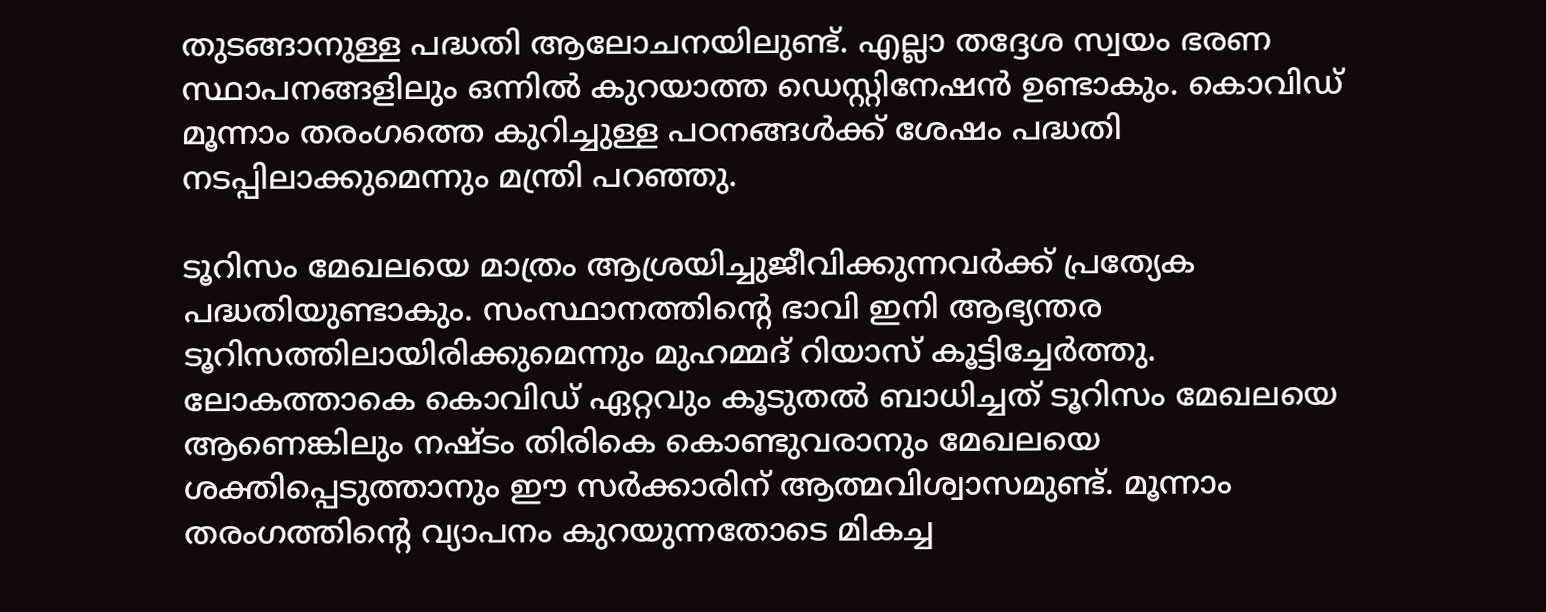തുടങ്ങാനുള്ള പദ്ധതി ആലോചനയിലുണ്ട്. എല്ലാ തദ്ദേശ സ്വയം ഭരണ സ്ഥാപനങ്ങളിലും ഒന്നില്‍ കുറയാത്ത ഡെസ്റ്റിനേഷന്‍ ഉണ്ടാകും. കൊവിഡ് മൂന്നാം തരംഗത്തെ കുറിച്ചുള്ള പഠനങ്ങള്‍ക്ക് ശേഷം പദ്ധതി നടപ്പിലാക്കുമെന്നും മന്ത്രി പറഞ്ഞു.

ടൂറിസം മേഖലയെ മാത്രം ആശ്രയിച്ചുജീവിക്കുന്നവര്‍ക്ക് പ്രത്യേക പദ്ധതിയുണ്ടാകും. സംസ്ഥാനത്തിന്റെ ഭാവി ഇനി ആഭ്യന്തര ടൂറിസത്തിലായിരിക്കുമെന്നും മുഹമ്മദ് റിയാസ് കൂട്ടിച്ചേര്‍ത്തു. ലോകത്താകെ കൊവിഡ് ഏറ്റവും കൂടുതല്‍ ബാധിച്ചത് ടൂറിസം മേഖലയെ ആണെങ്കിലും നഷ്ടം തിരികെ കൊണ്ടുവരാനും മേഖലയെ ശക്തിപ്പെടുത്താനും ഈ സര്‍ക്കാരിന് ആത്മവിശ്വാസമുണ്ട്. മൂന്നാം തരംഗത്തിന്റെ വ്യാപനം കുറയുന്നതോടെ മികച്ച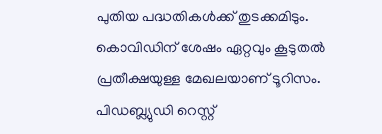പുതിയ പദ്ധതികള്‍ക്ക് തുടക്കമിടും. കൊവിഡിന് ശേഷം ഏറ്റവും കൂടുതല്‍ പ്രതീക്ഷയുള്ള മേഖലയാണ് ടൂറിസം. പിഡബ്ല്യുഡി റെസ്റ്റ്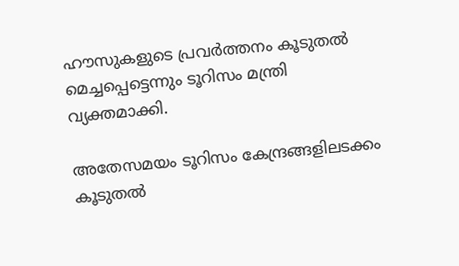ഹൗസുകളുടെ പ്രവര്‍ത്തനം കൂടുതല്‍ മെച്ചപ്പെട്ടെന്നും ടൂറിസം മന്ത്രി വ്യക്തമാക്കി.

അതേസമയം ടൂറിസം കേന്ദ്രങ്ങളിലടക്കം കൂടുതല്‍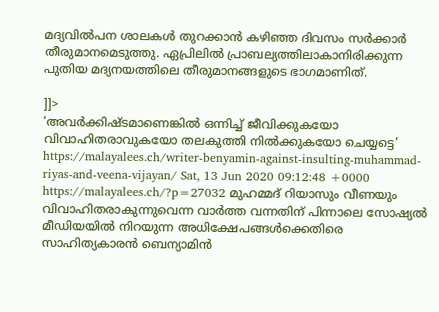മദ്യവില്‍പന ശാലകള്‍ തുറക്കാന്‍ കഴിഞ്ഞ ദിവസം സര്‍ക്കാര്‍ തീരുമാനമെടുത്തു. ഏപ്രിലില്‍ പ്രാബല്യത്തിലാകാനിരിക്കുന്ന പുതിയ മദ്യനയത്തിലെ തീരുമാനങ്ങളുടെ ഭാഗമാണിത്.

]]>
‘അവര്‍ക്കിഷ്ടമാണെങ്കില്‍ ഒന്നിച്ച് ജീവിക്കുകയോ വിവാഹിതരാവുകയോ തലകുത്തി നില്‍ക്കുകയോ ചെയ്യട്ടെ’ https://malayalees.ch/writer-benyamin-against-insulting-muhammad-riyas-and-veena-vijayan/ Sat, 13 Jun 2020 09:12:48 +0000 https://malayalees.ch/?p=27032 മുഹമ്മദ് റിയാസും വീണയും വിവാഹിതരാകുന്നുവെന്ന വാര്‍ത്ത വന്നതിന് പിന്നാലെ സോഷ്യല്‍ മീഡിയയില്‍ നിറയുന്ന അധിക്ഷേപങ്ങള്‍ക്കെതിരെ സാഹിത്യകാരന്‍ ബെന്യാമിന്‍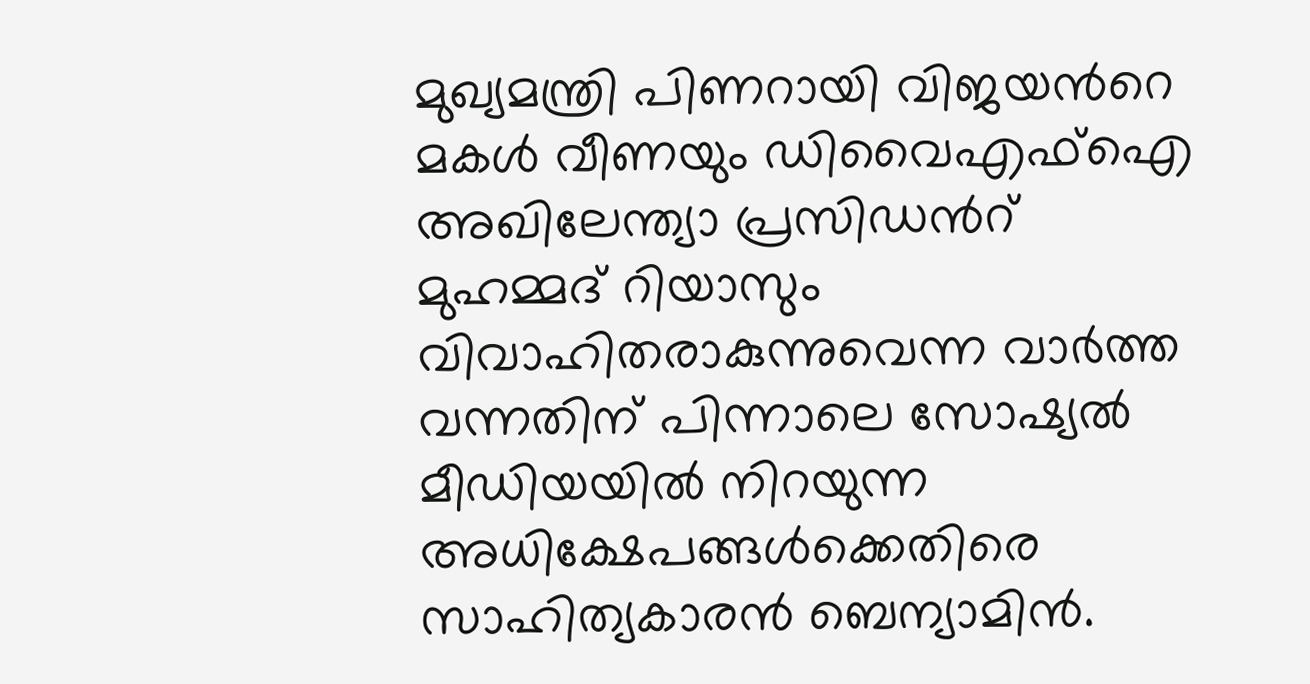മുഖ്യമന്ത്രി പിണറായി വിജയന്‍റെ മകള്‍ വീണയും ഡിവൈഎഫ്ഐ അഖിലേന്ത്യാ പ്രസിഡന്‍റ് മുഹമ്മദ് റിയാസും വിവാഹിതരാകുന്നുവെന്ന വാര്‍ത്ത വന്നതിന് പിന്നാലെ സോഷ്യല്‍ മീഡിയയില്‍ നിറയുന്ന അധിക്ഷേപങ്ങള്‍ക്കെതിരെ സാഹിത്യകാരന്‍ ബെന്യാമിന്‍.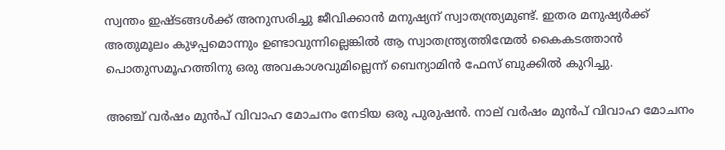സ്വന്തം ഇഷ്ടങ്ങൾക്ക് അനുസരിച്ചു ജീവിക്കാൻ മനുഷ്യന് സ്വാതന്ത്ര്യമുണ്ട്. ഇതര മനുഷ്യർക്ക് അതുമൂലം കുഴപ്പമൊന്നും ഉണ്ടാവുന്നില്ലെങ്കിൽ ആ സ്വാതന്ത്ര്യത്തിന്മേൽ കൈകടത്താൻ പൊതുസമൂഹത്തിനു ഒരു അവകാശവുമില്ലെന്ന് ബെന്യാമിന്‍ ഫേസ് ബുക്കില്‍ കുറിച്ചു.

അഞ്ച് വർഷം മുൻപ് വിവാഹ മോചനം നേടിയ ഒരു പുരുഷൻ. നാല് വർഷം മുൻപ് വിവാഹ മോചനം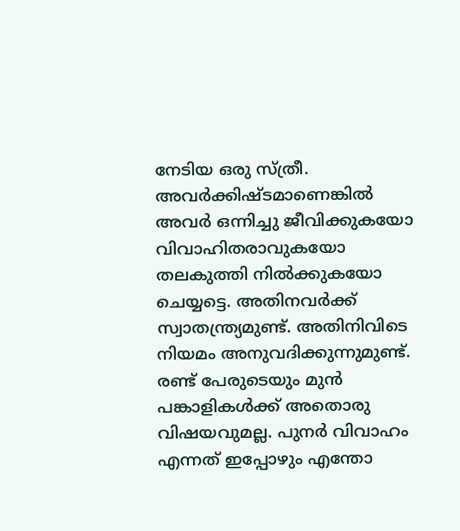നേടിയ ഒരു സ്ത്രീ. അവർക്കിഷ്ടമാണെങ്കിൽ അവർ ഒന്നിച്ചു ജീവിക്കുകയോ വിവാഹിതരാവുകയോ തലകുത്തി നിൽക്കുകയോ ചെയ്യട്ടെ. അതിനവർക്ക് സ്വാതന്ത്ര്യമുണ്ട്. അതിനിവിടെ നിയമം അനുവദിക്കുന്നുമുണ്ട്. രണ്ട് പേരുടെയും മുൻ പങ്കാളികൾക്ക് അതൊരു വിഷയവുമല്ല. പുനർ വിവാഹം എന്നത് ഇപ്പോഴും എന്തോ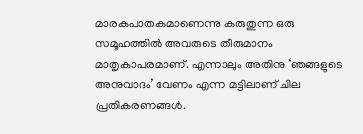മാരകപാതകമാണെന്നു കരുതുന്ന ഒരു സമൂഹത്തിൽ അവരുടെ തീരുമാനം മാതൃകാപരമാണ്. എന്നാലും അതിനു ‘ഞങ്ങളുടെ അനുവാദം’ വേണം എന്ന മട്ടിലാണ് ചില പ്രതികരണങ്ങൾ.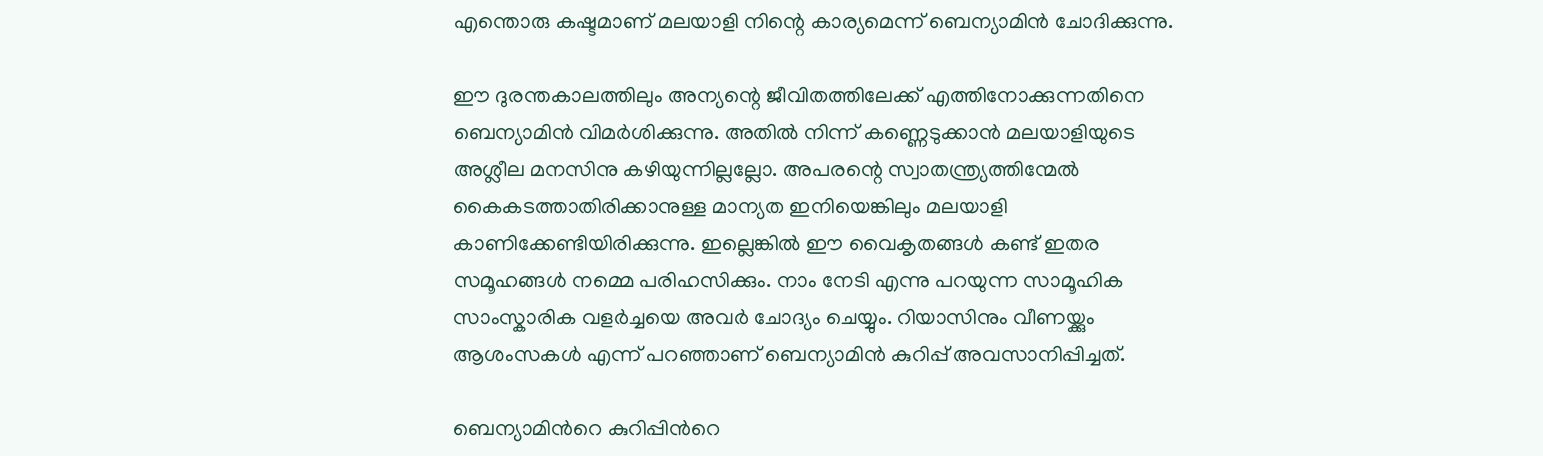എന്തൊരു കഷ്ടമാണ് മലയാളി നിന്റെ കാര്യമെന്ന് ബെന്യാമിന്‍ ചോദിക്കുന്നു.

ഈ ദുരന്തകാലത്തിലും അന്യന്റെ ജീവിതത്തിലേക്ക് എത്തിനോക്കുന്നതിനെ ബെന്യാമിന്‍ വിമര്‍ശിക്കുന്നു. അതിൽ നിന്ന് കണ്ണെടുക്കാൻ മലയാളിയുടെ അശ്ലീല മനസിനു കഴിയുന്നില്ലല്ലോ. അപരന്റെ സ്വാതന്ത്ര്യത്തിന്മേൽ കൈകടത്താതിരിക്കാനുള്ള മാന്യത ഇനിയെങ്കിലും മലയാളി കാണിക്കേണ്ടിയിരിക്കുന്നു. ഇല്ലെങ്കിൽ ഈ വൈകൃതങ്ങൾ കണ്ട് ഇതര സമൂഹങ്ങൾ നമ്മെ പരിഹസിക്കും. നാം നേടി എന്നു പറയുന്ന സാമൂഹിക സാംസ്കാരിക വളർച്ചയെ അവർ ചോദ്യം ചെയ്യും. റിയാസിനും വീണയ്ക്കും ആശംസകൾ എന്ന് പറഞ്ഞാണ് ബെന്യാമിന്‍ കുറിപ്പ് അവസാനിപ്പിച്ചത്.

ബെന്യാമിന്‍റെ കുറിപ്പിന്‍റെ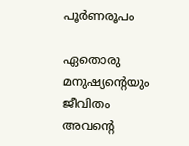പൂര്‍ണരൂപം

ഏതൊരു മനുഷ്യന്റെയും ജീവിതം അവന്റെ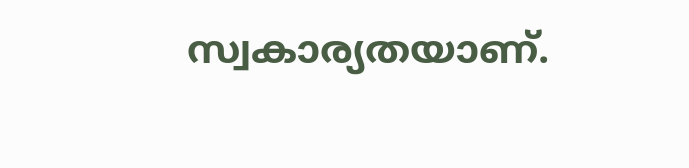സ്വകാര്യതയാണ്.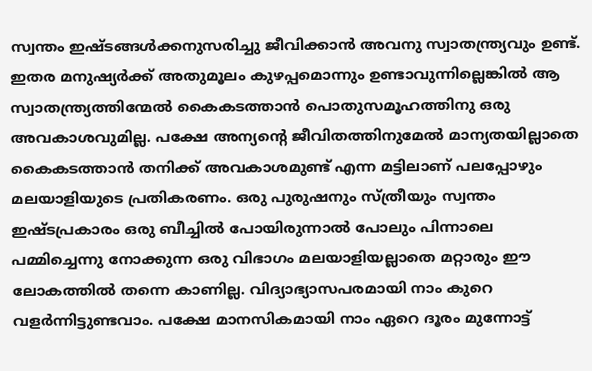സ്വന്തം ഇഷ്ടങ്ങൾക്കനുസരിച്ചു ജീവിക്കാൻ അവനു സ്വാതന്ത്ര്യവും ഉണ്ട്. ഇതര മനുഷ്യർക്ക് അതുമൂലം കുഴപ്പമൊന്നും ഉണ്ടാവുന്നില്ലെങ്കിൽ ആ സ്വാതന്ത്ര്യത്തിന്മേൽ കൈകടത്താൻ പൊതുസമൂഹത്തിനു ഒരു അവകാശവുമില്ല. പക്ഷേ അന്യന്റെ ജീവിതത്തിനുമേൽ മാന്യതയില്ലാതെ കൈകടത്താൻ തനിക്ക് അവകാശമുണ്ട് എന്ന മട്ടിലാണ് പലപ്പോഴും മലയാളിയുടെ പ്രതികരണം. ഒരു പുരുഷനും സ്ത്രീയും സ്വന്തം ഇഷ്ടപ്രകാരം ഒരു ബീച്ചിൽ പോയിരുന്നാൽ പോലും പിന്നാലെ പമ്മിച്ചെന്നു നോക്കുന്ന ഒരു വിഭാഗം മലയാളിയല്ലാതെ മറ്റാരും ഈ ലോകത്തിൽ തന്നെ കാണില്ല. വിദ്യാഭ്യാസപരമായി നാം കുറെ വളർന്നിട്ടുണ്ടവാം. പക്ഷേ മാനസികമായി നാം ഏറെ ദൂരം മുന്നോട്ട്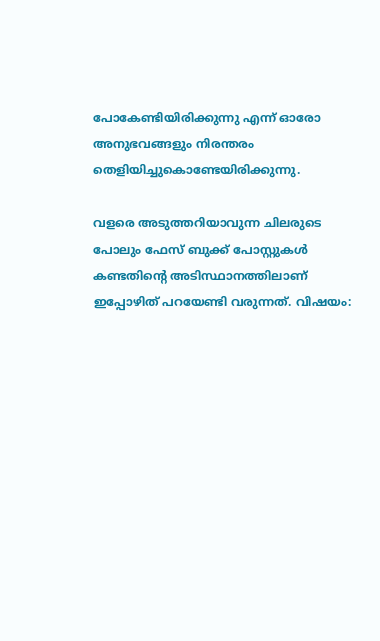പോകേണ്ടിയിരിക്കുന്നു എന്ന് ഓരോ അനുഭവങ്ങളും നിരന്തരം തെളിയിച്ചുകൊണ്ടേയിരിക്കുന്നു.

വളരെ അടുത്തറിയാവുന്ന ചിലരുടെ പോലും ഫേസ് ബുക്ക് പോസ്റ്റുകൾ കണ്ടതിന്റെ അടിസ്ഥാനത്തിലാണ് ഇപ്പോഴിത് പറയേണ്ടി വരുന്നത്. വിഷയം: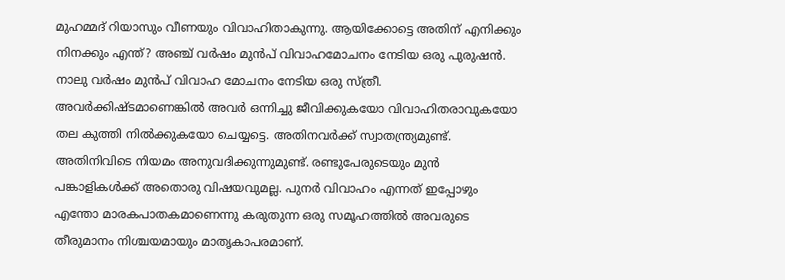മുഹമ്മദ് റിയാസും വീണയും വിവാഹിതാകുന്നു. ആയിക്കോട്ടെ അതിന് എനിക്കും നിനക്കും എന്ത്? അഞ്ച് വർഷം മുൻപ് വിവാഹമോചനം നേടിയ ഒരു പുരുഷൻ. നാലു വർഷം മുൻപ് വിവാഹ മോചനം നേടിയ ഒരു സ്ത്രീ. അവർക്കിഷ്ടമാണെങ്കിൽ അവർ ഒന്നിച്ചു ജീവിക്കുകയോ വിവാഹിതരാവുകയോ തല കുത്തി നിൽക്കുകയോ ചെയ്യട്ടെ. അതിനവർക്ക് സ്വാതന്ത്ര്യമുണ്ട്. അതിനിവിടെ നിയമം അനുവദിക്കുന്നുമുണ്ട്. രണ്ടുപേരുടെയും മുൻ പങ്കാളികൾക്ക് അതൊരു വിഷയവുമല്ല. പുനർ വിവാഹം എന്നത് ഇപ്പോഴും എന്തോ മാരകപാതകമാണെന്നു കരുതുന്ന ഒരു സമൂഹത്തിൽ അവരുടെ തീരുമാനം നിശ്ചയമായും മാതൃകാപരമാണ്.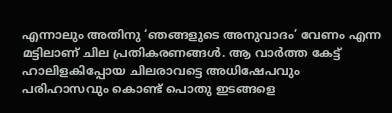എന്നാലും അതിനു ‘ഞങ്ങളുടെ അനുവാദം’ വേണം എന്ന മട്ടിലാണ് ചില പ്രതികരണങ്ങൾ. ആ വാർത്ത കേട്ട് ഹാലിളകിപ്പോയ ചിലരാവട്ടെ അധിഷേപവും പരിഹാസവും കൊണ്ട് പൊതു ഇടങ്ങളെ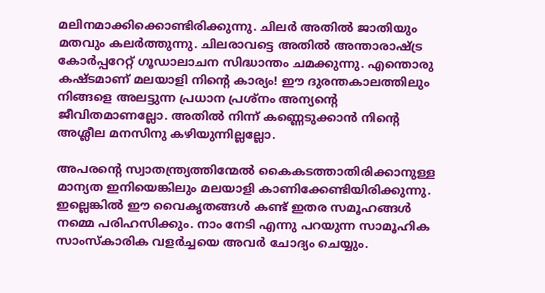മലിനമാക്കിക്കൊണ്ടിരിക്കുന്നു. ചിലർ അതിൽ ജാതിയും മതവും കലർത്തുന്നു. ചിലരാവട്ടെ അതിൽ അന്താരാഷ്ട്ര കോർപ്പറേറ്റ് ഗൂഡാലാചന സിദ്ധാന്തം ചമക്കുന്നു. എന്തൊരു കഷ്ടമാണ് മലയാളി നിന്റെ കാര്യം! ഈ ദുരന്തകാലത്തിലും നിങ്ങളെ അലട്ടുന്ന പ്രധാന പ്രശ്‌നം അന്യന്റെ ജീവിതമാണല്ലോ. അതിൽ നിന്ന് കണ്ണെടുക്കാൻ നിന്റെ അശ്ലീല മനസിനു കഴിയുന്നില്ലല്ലോ.

അപരന്റെ സ്വാതന്ത്ര്യത്തിന്മേൽ കൈകടത്താതിരിക്കാനുള്ള മാന്യത ഇനിയെങ്കിലും മലയാളി കാണിക്കേണ്ടിയിരിക്കുന്നു. ഇല്ലെങ്കിൽ ഈ വൈകൃതങ്ങൾ കണ്ട് ഇതര സമൂഹങ്ങൾ നമ്മെ പരിഹസിക്കും. നാം നേടി എന്നു പറയുന്ന സാമൂഹിക സാംസ്കാരിക വളർച്ചയെ അവർ ചോദ്യം ചെയ്യും.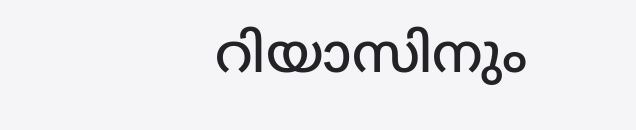റിയാസിനും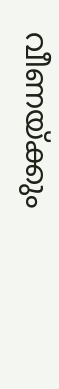വീണയ്ക്കും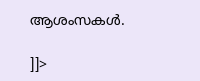ആശംസകൾ.

]]>